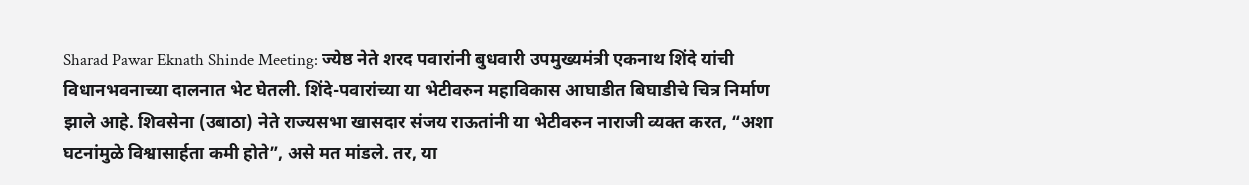Sharad Pawar Eknath Shinde Meeting: ज्येष्ठ नेते शरद पवारांनी बुधवारी उपमुख्यमंत्री एकनाथ शिंदे यांची विधानभवनाच्या दालनात भेट घेतली. शिंदे-पवारांच्या या भेटीवरुन महाविकास आघाडीत बिघाडीचे चित्र निर्माण झाले आहे. शिवसेना (उबाठा) नेते राज्यसभा खासदार संजय राऊतांनी या भेटीवरुन नाराजी व्यक्त करत, “अशा घटनांमुळे विश्वासार्हता कमी होते”, असे मत मांडले. तर, या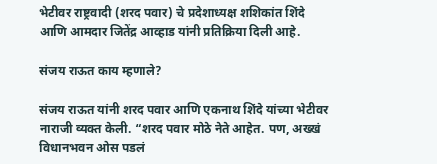भेटीवर राष्ट्रवादी (शरद पवार) चे प्रदेशाध्यक्ष शशिकांत शिंदे आणि आमदार जितेंद्र आव्हाड यांनी प्रतिक्रिया दिली आहे.

संजय राऊत काय म्हणाले?

संजय राऊत यांनी शरद पवार आणि एकनाथ शिंदे यांच्या भेटीवर नाराजी व्यक्त केली. “शरद पवार मोठे नेते आहेत. पण, अख्खं विधानभवन ओस पडलं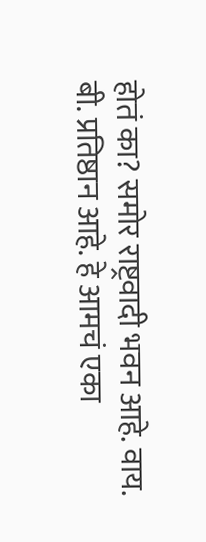होतं का? समोर राष्ट्रवादी भवन आहे. वाय. बी. प्रतिष्ठान आहे. हे आमचं एका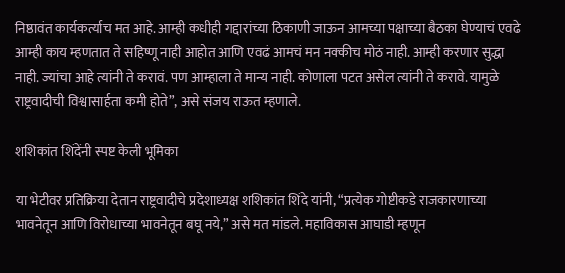निष्ठावंत कार्यकर्त्याच मत आहे. आम्ही कधीही गद्दारांच्या ठिकाणी जाऊन आमच्या पक्षाच्या बैठका घेण्याचं एवढे आम्ही काय म्हणतात ते सहिष्णू नाही आहोत आणि एवढं आमचं मन नक्कीच मोठं नाही. आम्ही करणार सुद्धा नाही. ज्यांचा आहे त्यांनी ते करावं. पण आम्हाला ते मान्य नाही. कोणाला पटत असेल त्यांनी ते करावे. यामुळे राष्ट्रवादीची विश्वासार्हता कमी होते”, असे संजय राऊत म्हणाले.

शशिकांत शिंदेंनी स्पष्ट केली भूमिका

या भेटीवर प्रतिक्रिया देतान राष्ट्रवादीचे प्रदेशाध्यक्ष शशिकांत शिंदे यांनी, “प्रत्येक गोष्टीकडे राजकारणाच्या भावनेतून आणि विरोधाच्या भावनेतून बघू नये,” असे मत मांडले. महाविकास आघाडी म्हणून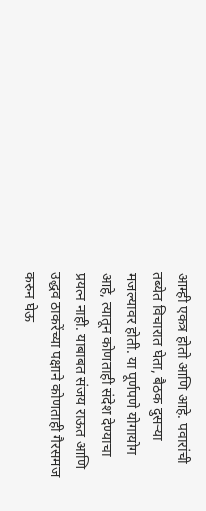आम्ही एकत्र होतो आणि आहे. पवारांची तब्येत विचारात घेता, बैठक दुसऱ्या मजल्यावर होती. या पूर्णपणे योगायोग आहे, त्यातून कोणताही संदेश देण्याचा प्रयत्न नाही. याबाबत संजय राऊत आणि उद्धव ठाकरेंच्या पक्षाने कोणताही गैरसमज करुन घेऊ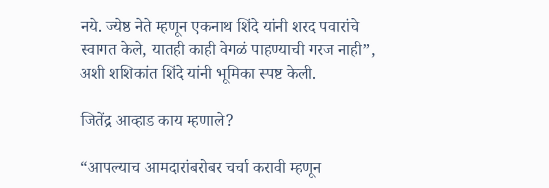नये. ज्येष्ठ नेते म्हणून एकनाथ शिंदे यांनी शरद पवारांचे स्वागत केले, यातही काही वेगळं पाहण्याची गरज नाही”, अशी शशिकांत शिंदे यांनी भूमिका स्पष्ट केली.

जितेंद्र आव्हाड काय म्हणाले?

“आपल्याच आमदारांबरोबर चर्चा करावी म्हणून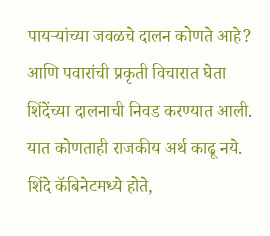पायऱ्यांच्या जवळचे दालन कोणते आहे? आणि पवारांची प्रकृती विचारात घेता शिंदेंच्या दालनाची निवड करण्यात आली. यात कोणताही राजकीय अर्थ काढू नये. शिंदे कॅबिनेटमध्ये होते,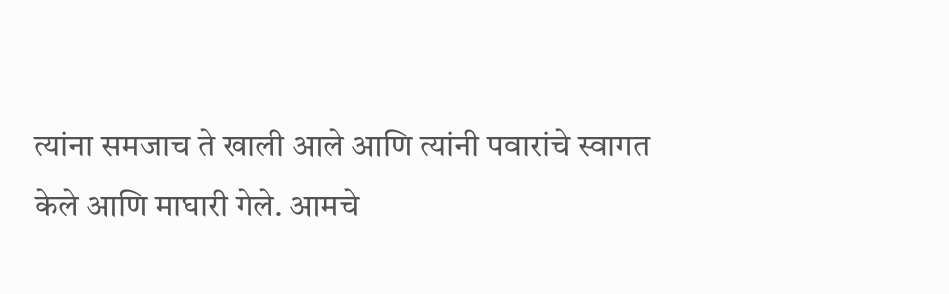त्यांना समजाच ते खाली आले आणि त्यांनी पवारांचे स्वागत केले आणि माघारी गेले. आमचे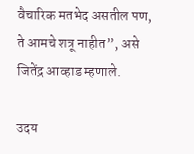वैचारिक मतभेद असतील पण, ते आमचे शत्रू नाहीत”, असे जितेंद्र आव्हाड म्हणाले.

उदय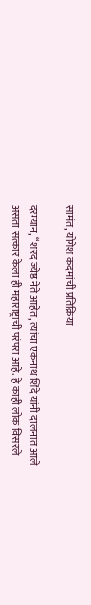सामंत, योगेश कदमांची प्रतिक्रिया

दरम्यान, “शरद ज्येष्ठ नेते आहेत, त्यांचा एकनाथ शिंदे यांनी दालनात आले असता सत्कार केला ही महाराष्ट्राची परंपरा आहे. हे काही लोक विसरले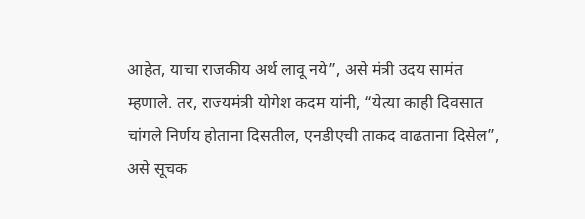आहेत, याचा राजकीय अर्थ लावू नये”, असे मंत्री उदय सामंत म्हणाले. तर, राज्यमंत्री योगेश कदम यांनी, “येत्या काही दिवसात चांगले निर्णय होताना दिसतील, एनडीएची ताकद वाढताना दिसेल”, असे सूचक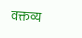वक्तव्य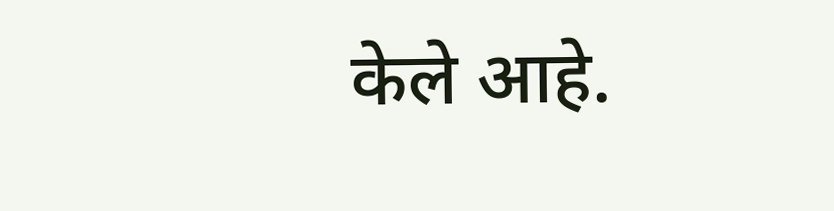केले आहे.